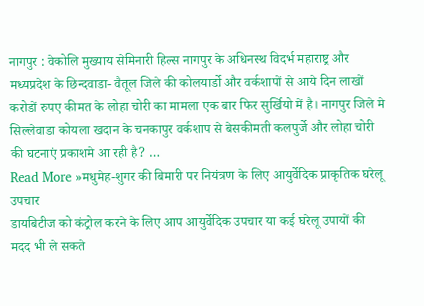नागपुर : वेकोलि मुख्याय सेमिनारी हिल्स नागपुर के अधिनस्थ विदर्भ महाराष्ट्र और मध्यप्रदेश के छिन्दवाडा- वैतूल जिले की कोलयार्डो और वर्कशापों से आये दिन लाखों करोडों रुपए कीमत के लोहा चोरी का मामला एक बार फिर सुर्खियो में है। नागपुर जिले मे सिल्लेवाडा कोयला खदान के चनकापुर वर्कशाप से बेसकीमती कलपुर्जे और लोहा चोरी की घटनाएं प्रकाशमे आ रही है? …
Read More »मधुमेह-शुगर की बिमारी पर नियंत्रण के लिए आयुर्वेदिक प्राकृतिक घरेलू उपचार
डायबिटीज को कंट्रोल करने के लिए आप आयुर्वेदिक उपचार या कई घरेलू उपायों की मदद भी ले सकते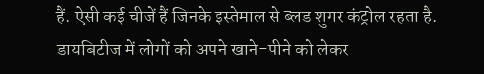हैं. ऐसी कई चीजें हैं जिनके इस्तेमाल से ब्लड शुगर कंट्रोल रहता है. डायबिटीज में लोगों को अपने खाने-पीने को लेकर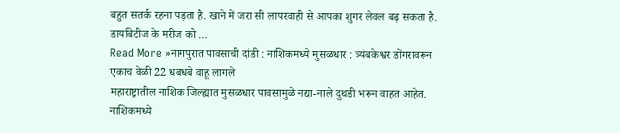बहुत सतर्क रहना पड़ता है. खाने में जरा सी लापरवाही से आपका शुगर लेवल बढ़ सकता है. डायबिटीज के मरीज को …
Read More »नागपुरात पावसाची दांडी : नाशिकमध्ये मुसळधार : त्र्यंबकेश्वर डोंगरावरून एकाच वेळी 22 धबधबे वाहू लागले
महाराष्ट्रातील नाशिक जिल्ह्यात मुसळधार पावसामुळे नद्या-नाले दुथडी भरून वाहत आहेत. नाशिकमध्ये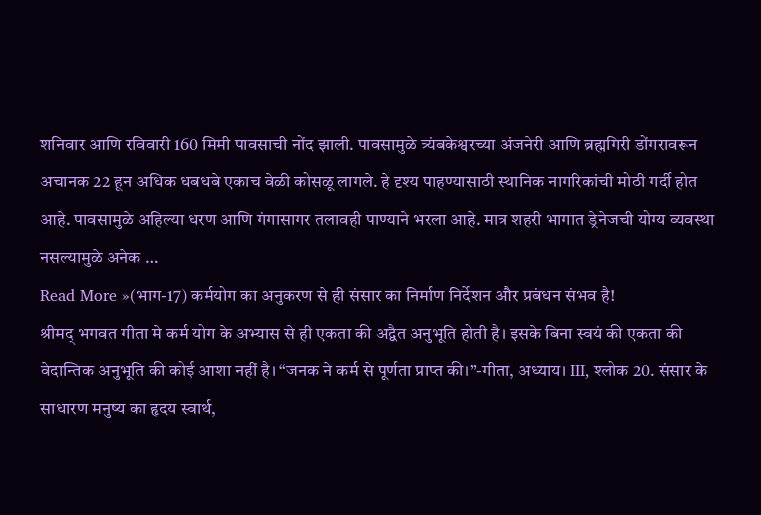शनिवार आणि रविवारी 160 मिमी पावसाची नोंद झाली. पावसामुळे त्र्यंबकेश्वरच्या अंजनेरी आणि ब्रह्मगिरी डोंगरावरून अचानक 22 हून अधिक धबधबे एकाच वेळी कोसळू लागले. हे दृश्य पाहण्यासाठी स्थानिक नागरिकांची मोठी गर्दी होत आहे. पावसामुळे अहिल्या धरण आणि गंगासागर तलावही पाण्याने भरला आहे. मात्र शहरी भागात ड्रेनेजची योग्य व्यवस्था नसल्यामुळे अनेक …
Read More »(भाग-17) कर्मयोग का अनुकरण से ही संसार का निर्माण निर्देशन और प्रबंधन संभव है!
श्रीमद् भगवत गीता मे कर्म योग के अभ्यास से ही एकता की अद्वैत अनुभूति होती है। इसके बिना स्वयं की एकता की वेदान्तिक अनुभूति की कोई आशा नहीं है। “जनक ने कर्म से पूर्णता प्राप्त की।”-गीता, अध्याय। III, श्लोक 20. संसार के साधारण मनुष्य का हृदय स्वार्थ,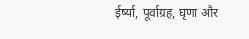ईर्ष्या, पूर्वाग्रह, घृणा और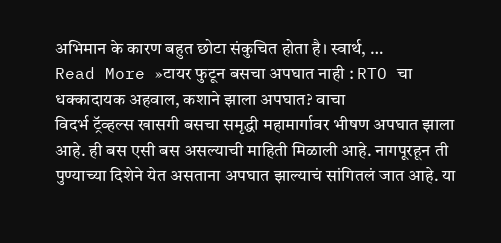अभिमान के कारण बहुत छोटा संकुचित होता है। स्वार्थ, …
Read More »टायर फुटून बसचा अपघात नाही : RTO चा धक्कादायक अहवाल, कशाने झाला अपघात? वाचा
विदर्भ ट्रॅव्हल्स खासगी बसचा समृद्धी महामार्गावर भीषण अपघात झाला आहे. ही बस एसी बस असल्याची माहिती मिळाली आहे. नागपूरहून ती पुण्याच्या दिशेने येत असताना अपघात झाल्याचं सांगितलं जात आहे. या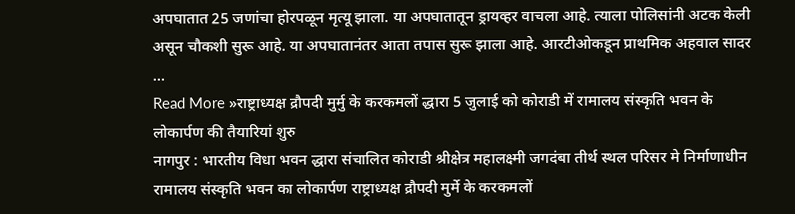अपघातात 25 जणांचा होरपळून मृत्यू झाला. या अपघातातून ड्रायव्हर वाचला आहे. त्याला पोलिसांनी अटक केली असून चौकशी सुरू आहे. या अपघातानंतर आता तपास सुरू झाला आहे. आरटीओकडून प्राथमिक अहवाल सादर …
Read More »राष्ट्राध्यक्ष द्रौपदी मुर्मु के करकमलों द्धारा 5 जुलाई को कोराडी में रामालय संस्कृति भवन के लोकार्पण की तैयारियां शुरु
नागपुर : भारतीय विधा भवन द्धारा संचालित कोराडी श्रीक्षेत्र महालक्ष्मी जगदंबा तीर्थ स्थल परिसर मे निर्माणाधीन रामालय संस्कृति भवन का लोकार्पण राष्ट्राध्यक्ष द्रौपदी मुर्मे के करकमलों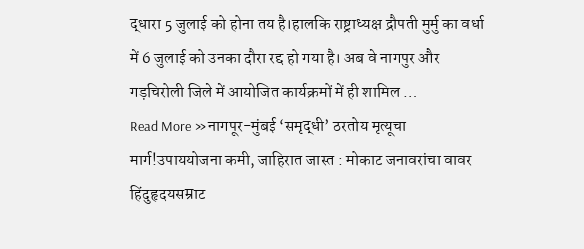द्धारा 5 जुलाई को होना तय है।हालकि राष्ट्राध्यक्ष द्रौपती मुर्मु का वर्धा में 6 जुलाई को उनका दौरा रद्द हो गया है। अब वे नागपुर और गड़चिरोली जिले में आयोजित कार्यक्रमों में ही शामिल …
Read More »नागपूर-मुंबई ‘समृद्धी’ ठरतोय मृत्यूचा मार्ग!उपाययोजना कमी, जाहिरात जास्त : मोकाट जनावरांचा वावर
हिंदुहृदयसम्राट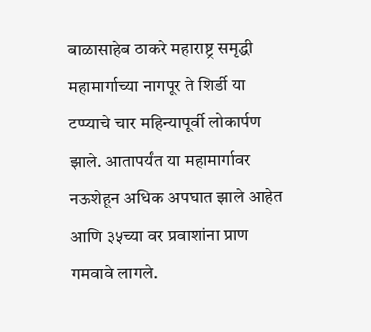बाळासाहेब ठाकरे महाराष्ट्र समृद्धी महामार्गाच्या नागपूर ते शिर्डी या टप्प्याचे चार महिन्यापूर्वी लोकार्पण झाले. आतापर्यंत या महामार्गावर नऊशेहून अधिक अपघात झाले आहेत आणि ३५च्या वर प्रवाशांना प्राण गमवावे लागले.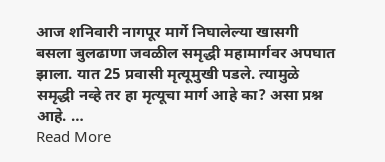आज शनिवारी नागपूर मार्गे निघालेल्या खासगी बसला बुलढाणा जवळील समृद्धी महामार्गवर अपघात झाला. यात 25 प्रवासी मृत्यूमुखी पडले. त्यामुळे समृद्धी नव्हे तर हा मृत्यूचा मार्ग आहे का? असा प्रश्न आहे. …
Read More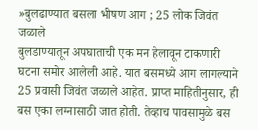»बुलढाण्यात बसला भीषण आग ; 25 लोक जिवंत जळाले
बुलडाण्यातून अपघाताची एक मन हेलावून टाकणारी घटना समोर आलेली आहे. यात बसमध्ये आग लागल्याने 25 प्रवासी जिवंत जळाले आहेत. प्राप्त माहितीनुसार, ही बस एका लग्नासाठी जात होती. तेव्हाच पावसामुळे बस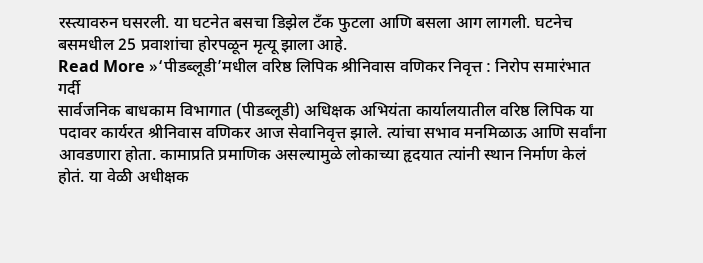रस्त्यावरुन घसरली. या घटनेत बसचा डिझेल टँक फुटला आणि बसला आग लागली. घटनेच बसमधील 25 प्रवाशांचा होरपळून मृत्यू झाला आहे.
Read More »‘पीडब्लूडी’मधील वरिष्ठ लिपिक श्रीनिवास वणिकर निवृत्त : निरोप समारंभात गर्दी
सार्वजनिक बाधकाम विभागात (पीडब्लूडी) अधिक्षक अभियंता कार्यालयातील वरिष्ठ लिपिक या पदावर कार्यरत श्रीनिवास वणिकर आज सेवानिवृत्त झाले. त्यांचा सभाव मनमिळाऊ आणि सर्वांना आवडणारा होता. कामाप्रति प्रमाणिक असल्यामुळे लोकाच्या हृदयात त्यांनी स्थान निर्माण केलं होतं. या वेळी अधीक्षक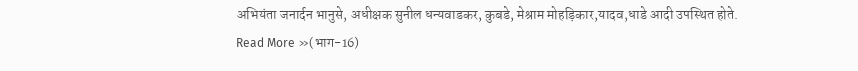अभियंता जनार्दन भानुसे, अधीक्षक सुनील धन्यवाडकर, कुबडे, मेश्राम मोहड़िकार,यादव,धाडे आदी उपस्थित होते.
Read More »(भाग-16)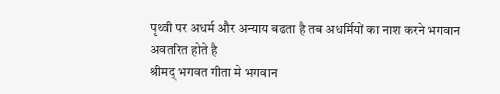पृथ्वी पर अधर्म और अन्याय बढता है तब अधर्मियों का नाश करने भगवान अवतरित होते है
श्रीमद् भगवत गीता मे भगवान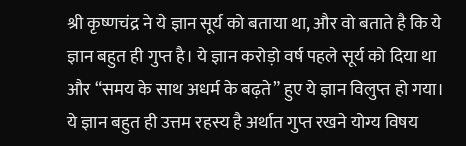श्री कृष्णचंद्र ने ये ज्ञान सूर्य को बताया था, और वो बताते है कि ये ज्ञान बहुत ही गुप्त है। ये ज्ञान करोड़ो वर्ष पहले सूर्य को दिया था और “समय के साथ अधर्म के बढ़ते” हुए ये ज्ञान विलुप्त हो गया। ये ज्ञान बहुत ही उत्तम रहस्य है अर्थात गुप्त रखने योग्य विषय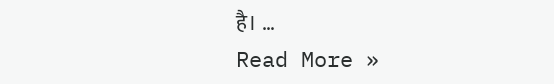है। …
Read More »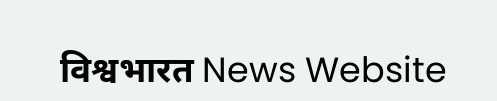विश्वभारत News Website